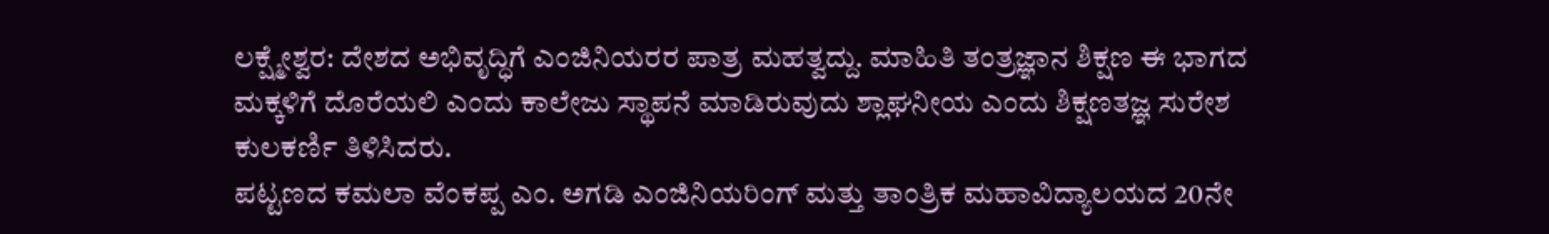ಲಕ್ಷ್ಮೇಶ್ವರ: ದೇಶದ ಅಭಿವೃದ್ಧಿಗೆ ಎಂಜಿನಿಯರರ ಪಾತ್ರ ಮಹತ್ವದ್ದು. ಮಾಹಿತಿ ತಂತ್ರಜ್ಞಾನ ಶಿಕ್ಷಣ ಈ ಭಾಗದ ಮಕ್ಕಳಿಗೆ ದೊರೆಯಲಿ ಎಂದು ಕಾಲೇಜು ಸ್ಥಾಪನೆ ಮಾಡಿರುವುದು ಶ್ಲಾಘನೀಯ ಎಂದು ಶಿಕ್ಷಣತಜ್ಞ ಸುರೇಶ ಕುಲಕರ್ಣಿ ತಿಳಿಸಿದರು.
ಪಟ್ಟಣದ ಕಮಲಾ ವೆಂಕಪ್ಪ ಎಂ. ಅಗಡಿ ಎಂಜಿನಿಯರಿಂಗ್ ಮತ್ತು ತಾಂತ್ರಿಕ ಮಹಾವಿದ್ಯಾಲಯದ 20ನೇ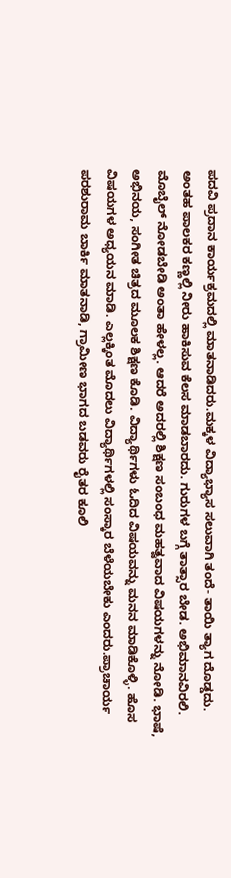ಪದವಿ ಪ್ರದಾನ ಕಾರ್ಯಕ್ರಮದಲ್ಲಿ ಮಾತನಾಡಿದರು.ಮಕ್ಕಳ ವಿದ್ಯಾಭ್ಯಾಸ ಸಲುವಾಗಿ ತಂದೆ- ತಾಯಿ ತ್ಯಾಗ ದೊಡ್ಡದು. ಅಂತಹ ಪಾಲಕರ ಕಣ್ಣಲ್ಲಿ ನೀರು ಹಾಕಿಸುವ ಕೆಲಸ ಮಾಡಬಾರದು. ಗುರುಗಳ ಬಗ್ಗೆ ತಾತ್ಸಾರ ಬೇಡ. ಅಭಿಮಾನವಿರಲಿ. ಮೊಬೈಲ್ ನೋಡಬೇಡಿ ಅಂತಾ ಹೇಳಲ್ಲ. ಆದರೆ ಅದರಲ್ಲಿ ಶಿಕ್ಷಣ ಸಂಬಂಧ ಮಹತ್ವವಾದ ವಿಷಯಗಳನ್ನು ನೋಡಿ. ಭಾಷೆ, ಅಭಿನಯ, ಸಂಗೀತ ಚಿತ್ರದ ಮೂಲಕ ಶಿಕ್ಷಣ ಕೊಡಿ. ವಿದ್ಯಾರ್ಥಿಗಳು ಓದಿದ ವಿಷಯವನ್ನು ಮನನ ಮಾಡಿಕೊಳ್ಳಿ. ಹೊಸ ವಿಷಯಗಳ ಅಧ್ಯಯನ ಮಾಡಿ. ಎಲ್ಲಕ್ಕಿಂತ ಮೊದಲು ವಿದ್ಯಾರ್ಥಿಗಳಲ್ಲಿ ಸಂಸ್ಕಾರ ಬೆಳೆಯಬೇಕು ಎಂದರು.ಪ್ರಾಚಾರ್ಯ ಪರಶುರಾಮ ಬಾರ್ಕಿ ಮಾತನಾಡಿ, ಗ್ರಾಮೀಣ ಭಾಗದ ಬಡವರು ರೈತರ ಕೂಲಿ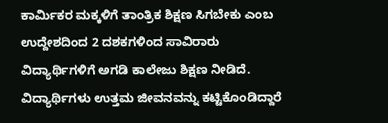ಕಾರ್ಮಿಕರ ಮಕ್ಕಳಿಗೆ ತಾಂತ್ರಿಕ ಶಿಕ್ಷಣ ಸಿಗಬೇಕು ಎಂಬ ಉದ್ದೇಶದಿಂದ 2 ದಶಕಗಳಿಂದ ಸಾವಿರಾರು ವಿದ್ಯಾರ್ಥಿಗಳಿಗೆ ಅಗಡಿ ಕಾಲೇಜು ಶಿಕ್ಷಣ ನೀಡಿದೆ. ವಿದ್ಯಾರ್ಥಿಗಳು ಉತ್ತಮ ಜೀವನವನ್ನು ಕಟ್ಟಿಕೊಂಡಿದ್ದಾರೆ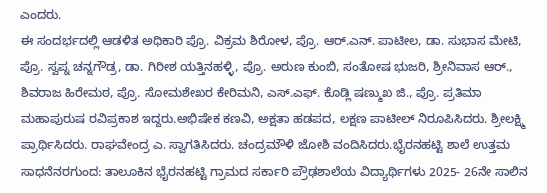ಎಂದರು.
ಈ ಸಂದರ್ಭದಲ್ಲಿ ಆಡಳಿತ ಅಧಿಕಾರಿ ಪ್ರೊ. ವಿಕ್ರಮ ಶಿರೋಳ, ಪ್ರೊ. ಆರ್.ಎನ್. ಪಾಟೀಲ, ಡಾ. ಸುಭಾಸ ಮೇಟಿ, ಪ್ರೊ. ಸ್ವಪ್ನ ಚನ್ನಗೌಡ್ರ, ಡಾ. ಗಿರೀಶ ಯತ್ತಿನಹಳ್ಳಿ, ಪ್ರೊ. ಅರುಣ ಕುಂಬಿ, ಸಂತೋಷ ಭುಜರಿ, ಶ್ರೀನಿವಾಸ ಆರ್., ಶಿವರಾಜ ಹಿರೇಮಠ, ಪ್ರೊ. ಸೋಮಶೇಖರ ಕೇರಿಮನಿ, ಎಸ್.ಎಫ್. ಕೊಡ್ಲಿ ಷಣ್ಮುಖ ಜಿ., ಪ್ರೊ. ಪ್ರತಿಮಾ ಮಹಾಪುರುಷ ರವಿಪ್ರಕಾಶ ಇದ್ದರು.ಅಭಿಷೇಕ ಕಣವಿ, ಅಕ್ಷತಾ ಹಡಪದ, ಲಕ್ಷಣ ಪಾಟೀಲ್ ನಿರೂಪಿಸಿದರು. ಶ್ರೀಲಕ್ಷ್ಮಿ ಪ್ರಾರ್ಥಿಸಿದರು. ರಾಘವೇಂದ್ರ ಎ. ಸ್ವಾಗತಿಸಿದರು. ಚಂದ್ರಮೌಳಿ ಜೋಶಿ ವಂದಿಸಿದರು.ಭೈರನಹಟ್ಟಿ ಶಾಲೆ ಉತ್ತಮ ಸಾಧನೆನರಗುಂದ: ತಾಲೂಕಿನ ಭೈರನಹಟ್ಟಿ ಗ್ರಾಮದ ಸರ್ಕಾರಿ ಪ್ರೌಢಶಾಲೆಯ ವಿದ್ಯಾರ್ಥಿಗಳು 2025- 26ನೇ ಸಾಲಿನ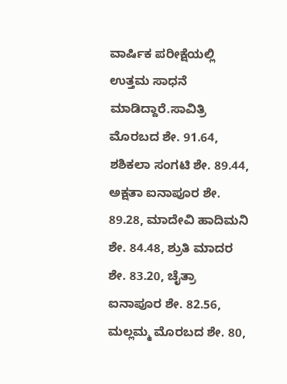ವಾರ್ಷಿಕ ಪರೀಕ್ಷೆಯಲ್ಲಿ ಉತ್ತಮ ಸಾಧನೆ ಮಾಡಿದ್ದಾರೆ.ಸಾವಿತ್ರಿ ಮೊರಬದ ಶೇ. 91.64, ಶಶಿಕಲಾ ಸಂಗಟಿ ಶೇ. 89.44, ಅಕ್ಷತಾ ಐನಾಪೂರ ಶೇ. 89.28, ಮಾದೇವಿ ಹಾದಿಮನಿ ಶೇ. 84.48, ಶ್ರುತಿ ಮಾದರ ಶೇ. 83.20, ಚೈತ್ರಾ ಐನಾಪೂರ ಶೇ. 82.56, ಮಲ್ಲಮ್ಮ ಮೊರಬದ ಶೇ. 80,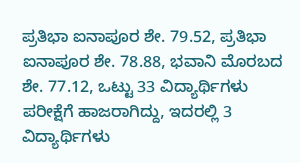ಪ್ರತಿಭಾ ಐನಾಪೂರ ಶೇ. 79.52, ಪ್ರತಿಭಾ ಐನಾಪೂರ ಶೇ. 78.88, ಭವಾನಿ ಮೊರಬದ ಶೇ. 77.12, ಒಟ್ಟು 33 ವಿದ್ಯಾರ್ಥಿಗಳು ಪರೀಕ್ಷೆಗೆ ಹಾಜರಾಗಿದ್ದು, ಇದರಲ್ಲಿ 3 ವಿದ್ಯಾರ್ಥಿಗಳು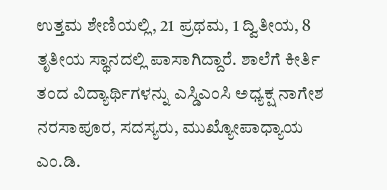ಉತ್ತಮ ಶೇಣಿಯಲ್ಲಿ, 21 ಪ್ರಥಮ, 1 ದ್ವಿತೀಯ, 8 ತೃತೀಯ ಸ್ಥಾನದಲ್ಲಿ ಪಾಸಾಗಿದ್ದಾರೆ. ಶಾಲೆಗೆ ಕೀರ್ತಿ ತಂದ ವಿದ್ಯಾರ್ಥಿಗಳನ್ನು ಎಸ್ಡಿಎಂಸಿ ಅಧ್ಯಕ್ಷ ನಾಗೇಶ ನರಸಾಪೂರ, ಸದಸ್ಯರು, ಮುಖ್ಯೋಪಾಧ್ಯಾಯ ಎಂ.ಡಿ.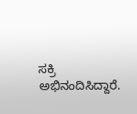ಸಕ್ರಿ ಅಭಿನಂದಿಸಿದ್ದಾರೆ.